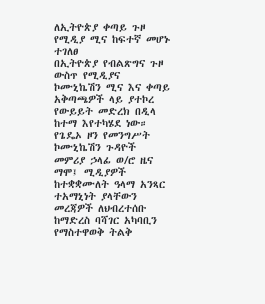ለኢትዮጵያ ቀጣይ ጉዞ የሚዲያ ሚና ከፍተኛ መሆኑ ተገለፀ
በኢትዮጵያ የብልጽግና ጉዞ ውስጥ የሚዲያና ኮሙኒኬሽን ሚና እና ቀጣይ አቅጣጫዎች ላይ ያተኮረ የውይይት መድረክ በዲላ ከተማ እየተካሄደ ነው።
የጌዴኦ ዞን የመንግሥት ኮሙኒኬሽን ጉዳዮች መምሪያ ኃላፊ ወ/ሮ ዜና ማሞ፤ ሚዲያዎች ከተቋቋሙለት ዓላማ አንጻር ተአማኒነት ያላቸውን መረጃዎች ለህብረተሰቡ ከማድረስ ባሻገር አካባቢን የማስተዋወቅ ትልቅ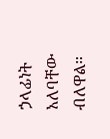ኃላፊነት አለባቸው ብለዋል።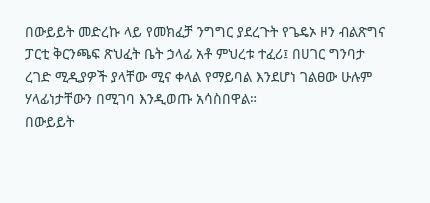በውይይት መድረኩ ላይ የመክፈቻ ንግግር ያደረጉት የጌዴኦ ዞን ብልጽግና ፓርቲ ቅርንጫፍ ጽህፈት ቤት ኃላፊ አቶ ምህረቱ ተፈሪ፤ በሀገር ግንባታ ረገድ ሚዲያዎች ያላቸው ሚና ቀላል የማይባል እንደሆነ ገልፀው ሁሉም ሃላፊነታቸውን በሚገባ እንዲወጡ አሳስበዋል።
በውይይት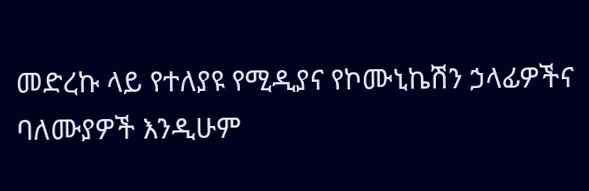መድረኩ ላይ የተለያዩ የሚዲያና የኮሙኒኬሽን ኃላፊዎችና ባለሙያዎች እንዲሁም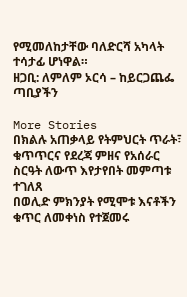የሚመለከታቸው ባለድርሻ አካላት ተሳታፊ ሆነዋል።
ዘጋቢ: ለምለም ኦርሳ – ከይርጋጨፌ ጣቢያችን

More Stories
በክልሉ አጠቃላይ የትምህርት ጥራት፣ ቁጥጥርና የደረጃ ምዘና የአሰራር ስርዓት ለውጥ እየታየበት መምጣቱ ተገለጸ
በወሊድ ምክንያት የሚሞቱ እናቶችን ቁጥር ለመቀነስ የተጀመሩ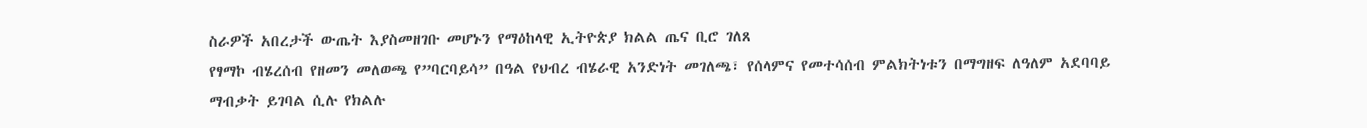ስራዎች አበረታች ውጤት እያስመዘገቡ መሆኑን የማዕከላዊ ኢትዮጵያ ክልል ጤና ቢሮ ገለጸ
የፃማኮ ብሄረሰብ የዘመን መለወጫ የ”ባርባይሳ” በዓል የህብረ ብሄራዊ አንድነት መገለጫ፣ የሰላምና የመተሳሰብ ምልክትነቱን በማግዘፍ ለዓለም አደባባይ ማብቃት ይገባል ሲሉ የክልሉ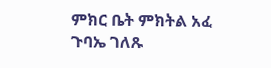ምክር ቤት ምክትል አፈ ጉባኤ ገለጹ